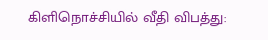கிளிநொச்சியில் வீதி விபத்து: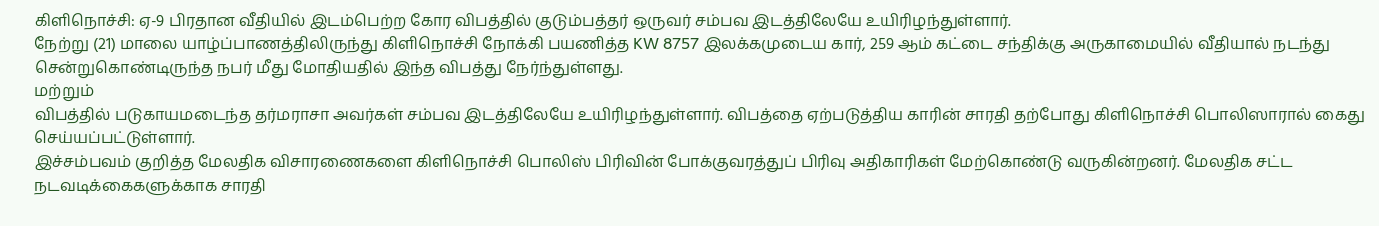கிளிநொச்சி: ஏ-9 பிரதான வீதியில் இடம்பெற்ற கோர விபத்தில் குடும்பத்தர் ஒருவர் சம்பவ இடத்திலேயே உயிரிழந்துள்ளார்.
நேற்று (21) மாலை யாழ்ப்பாணத்திலிருந்து கிளிநொச்சி நோக்கி பயணித்த KW 8757 இலக்கமுடைய கார், 259 ஆம் கட்டை சந்திக்கு அருகாமையில் வீதியால் நடந்து சென்றுகொண்டிருந்த நபர் மீது மோதியதில் இந்த விபத்து நேர்ந்துள்ளது.
மற்றும்
விபத்தில் படுகாயமடைந்த தர்மராசா அவர்கள் சம்பவ இடத்திலேயே உயிரிழந்துள்ளார். விபத்தை ஏற்படுத்திய காரின் சாரதி தற்போது கிளிநொச்சி பொலிஸாரால் கைது செய்யப்பட்டுள்ளார்.
இச்சம்பவம் குறித்த மேலதிக விசாரணைகளை கிளிநொச்சி பொலிஸ் பிரிவின் போக்குவரத்துப் பிரிவு அதிகாரிகள் மேற்கொண்டு வருகின்றனர். மேலதிக சட்ட நடவடிக்கைகளுக்காக சாரதி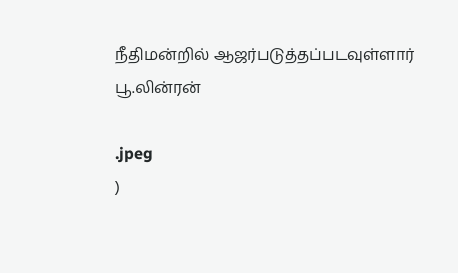நீதிமன்றில் ஆஜர்படுத்தப்படவுள்ளார்
பூ.லின்ரன்

.jpeg
)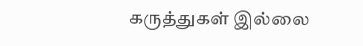கருத்துகள் இல்லை